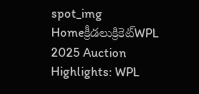spot_img
Homeక్రీడలుక్రికెట్‌WPL 2025 Auction Highlights: WPL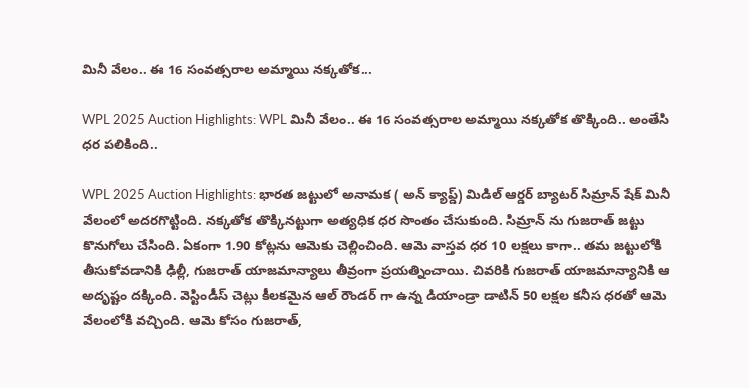మినీ వేలం.. ఈ 16 సంవత్సరాల అమ్మాయి నక్కతోక...

WPL 2025 Auction Highlights: WPL మినీ వేలం.. ఈ 16 సంవత్సరాల అమ్మాయి నక్కతోక తొక్కింది.. అంతేసి ధర పలికింది..

WPL 2025 Auction Highlights: భారత జట్టులో అనామక ( అన్ క్యాప్డ్) మిడిల్ ఆర్డర్ బ్యాటర్ సిమ్రాన్ షేక్ మినీ వేలంలో అదరగొట్టింది. నక్కతోక తొక్కినట్టుగా అత్యధిక ధర సొంతం చేసుకుంది. సిమ్రాన్ ను గుజరాత్ జట్టు కొనుగోలు చేసింది. ఏకంగా 1.90 కోట్లను ఆమెకు చెల్లించింది. ఆమె వాస్తవ ధర 10 లక్షలు కాగా.. తమ జట్టులోకి తీసుకోవడానికి ఢిల్లీ, గుజరాత్ యాజమాన్యాలు తీవ్రంగా ప్రయత్నించాయి. చివరికి గుజరాత్ యాజమాన్యానికి ఆ అదృష్టం దక్కింది. వెస్టిండీస్ చెట్లు కీలకమైన ఆల్ రౌండర్ గా ఉన్న డియాండ్రా డాటిన్ 50 లక్షల కనీస ధరతో ఆమె వేలంలోకి వచ్చింది. ఆమె కోసం గుజరాత్,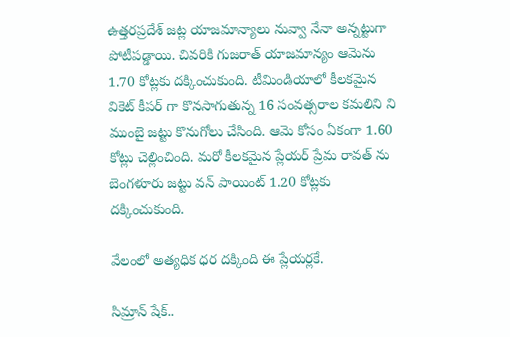ఉత్తరప్రదేశ్ జట్ల యాజమాన్యాలు నువ్వా నేనా అన్నట్టుగా పోటీపడ్డాయి. చివరికి గుజరాత్ యాజమాన్యం ఆమెను 1.70 కోట్లకు దక్కించుకుంది. టీమిండియాలో కీలకమైన వికెట్ కీపర్ గా కొనసాగుతున్న 16 సంవత్సరాల కమలిని ని ముంబై జట్టు కొనుగోలు చేసింది. ఆమె కోసం ఏకంగా 1.60 కోట్లు చెల్లించింది. మరో కీలకమైన ప్లేయర్ ప్రేమ రావత్ ను బెంగళూరు జట్టు వన్ పాయింట్ 1.20 కోట్లకు దక్కించుకుంది.

వేలంలో అత్యధిక ధర దక్కింది ఈ ప్లేయర్లకే.

సిమ్రాన్ షేక్..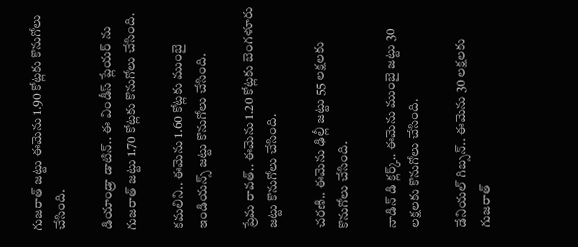గుజరాత్ జట్టు ఈమెను 1.90 కోట్లకు కొనుగోలు చేసింది.

డియాండ్రా డాటిన్.. ఈ విండీస్ ప్లేయర్ ను గుజరాత్ జట్టు 1.70 కోట్లకు కొనుగోలు చేసింది.

కమలిని.. ఈమెను 1.60 కోట్లకు ముంబై ఇండియన్స్ జట్టు కొనుగోలు చేసింది.

ప్రేమ రావత్.. ఈమెను 1.20 కోట్లకు బెంగళూరు జట్టు కొనుగోలు చేసింది.

చరణి.. ఈమెను ఢిల్లీ జట్టు 55 లక్షలకు కొనుగోలు చేసింది.

నాడిన్ డి క్లర్క్.. ఈమెను ముంబై జట్టు 30 లక్షలకు కొనుగోలు చేసింది.

డేనియల్ గిబ్సన్.. ఈమెను 30 లక్షలకు గుజరాత్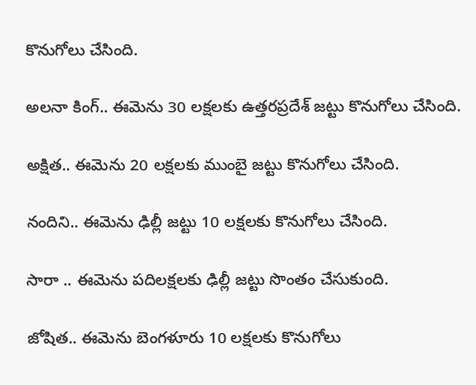కొనుగోలు చేసింది.

అలనా కింగ్.. ఈమెను 30 లక్షలకు ఉత్తరప్రదేశ్ జట్టు కొనుగోలు చేసింది.

అక్షిత.. ఈమెను 20 లక్షలకు ముంబై జట్టు కొనుగోలు చేసింది.

నందిని.. ఈమెను ఢిల్లీ జట్టు 10 లక్షలకు కొనుగోలు చేసింది.

సారా .. ఈమెను పదిలక్షలకు ఢిల్లీ జట్టు సొంతం చేసుకుంది.

జోషిత.. ఈమెను బెంగళూరు 10 లక్షలకు కొనుగోలు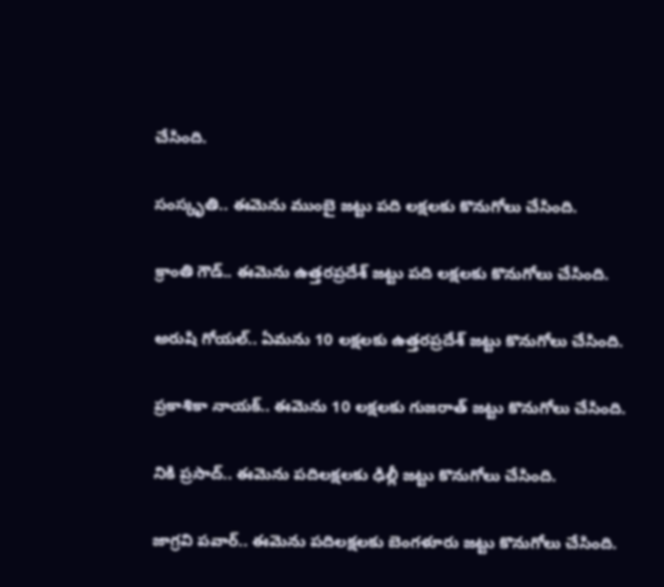చేసింది.

సంస్కృతి.. ఈమెను ముంబై జట్టు పది లక్షలకు కొనుగోలు చేసింది.

క్రాంతి గౌడ్.. ఈమెను ఉత్తరప్రదేశ్ జట్టు పది లక్షలకు కొనుగోలు చేసింది.

అరుషి గోయల్.. ఏమను 10 లక్షలకు ఉత్తరప్రదేశ్ జట్టు కొనుగోలు చేసింది.

ప్రకాశికా నాయక్.. ఈమెను 10 లక్షలకు గుజరాత్ జట్టు కొనుగోలు చేసింది.

నికి ప్రసాద్.. ఈమెను పదిలక్షలకు ఢిల్లీ జట్టు కొనుగోలు చేసింది.

జాగ్రవి పవార్.. ఈమెను పదిలక్షలకు బెంగళూరు జట్టు కొనుగోలు చేసింది.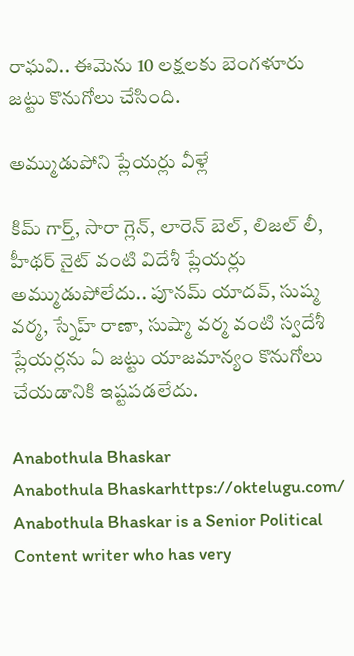రాఘవి.. ఈమెను 10 లక్షలకు బెంగళూరు జట్టు కొనుగోలు చేసింది.

అమ్ముడుపోని ప్లేయర్లు వీళ్లే

కిమ్ గార్త్, సారా గ్లెన్, లారెన్ బెల్, లిజల్ లీ, హీథర్ నైట్ వంటి విదేశీ ప్లేయర్లు అమ్ముడుపోలేదు.. పూనమ్ యాదవ్, సుష్మ వర్మ, స్నేహ్ రాణా, సుష్మా వర్మ వంటి స్వదేశీ ప్లేయర్లను ఏ జట్టు యాజమాన్యం కొనుగోలు చేయడానికి ఇష్టపడలేదు.

Anabothula Bhaskar
Anabothula Bhaskarhttps://oktelugu.com/
Anabothula Bhaskar is a Senior Political Content writer who has very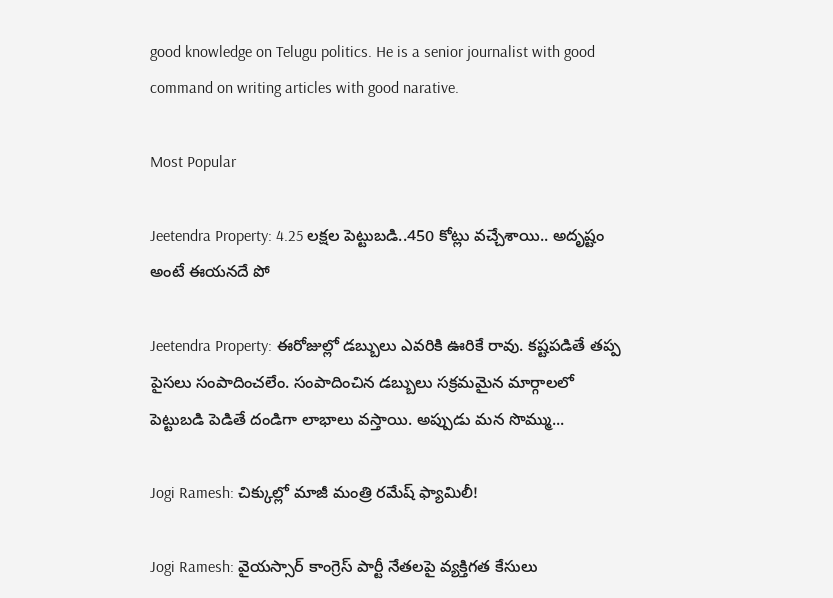good knowledge on Telugu politics. He is a senior journalist with good command on writing articles with good narative.

Most Popular

Jeetendra Property: 4.25 లక్షల పెట్టుబడి..450 కోట్లు వచ్చేశాయి.. అదృష్టం అంటే ఈయనదే పో

Jeetendra Property: ఈరోజుల్లో డబ్బులు ఎవరికి ఊరికే రావు. కష్టపడితే తప్ప పైసలు సంపాదించలేం. సంపాదించిన డబ్బులు సక్రమమైన మార్గాలలో పెట్టుబడి పెడితే దండిగా లాభాలు వస్తాయి. అప్పుడు మన సొమ్ము...

Jogi Ramesh: చిక్కుల్లో మాజీ మంత్రి రమేష్ ఫ్యామిలీ!

Jogi Ramesh: వైయస్సార్ కాంగ్రెస్ పార్టీ నేతలపై వ్యక్తిగత కేసులు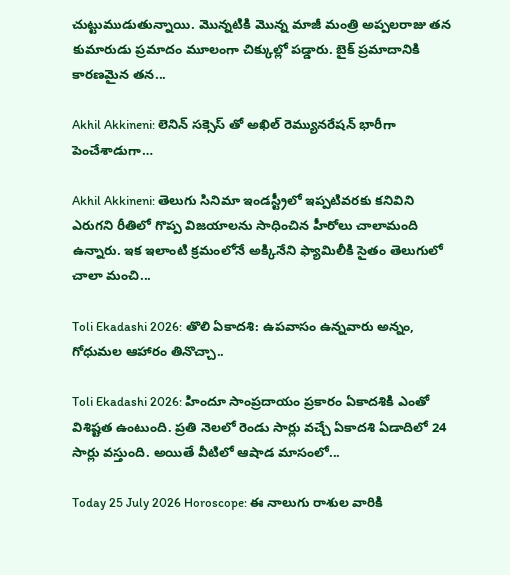చుట్టుముడుతున్నాయి. మొన్నటికి మొన్న మాజీ మంత్రి అప్పలరాజు తన కుమారుడు ప్రమాదం మూలంగా చిక్కుల్లో పడ్డారు. బైక్ ప్రమాదానికి కారణమైన తన...

Akhil Akkineni: లెనిన్ సక్సెస్ తో అఖిల్ రెమ్యునరేషన్ భారీగా పెంచేశాడుగా…

Akhil Akkineni: తెలుగు సినిమా ఇండస్ట్రీలో ఇప్పటివరకు కనివిని ఎరుగని రీతిలో గొప్ప విజయాలను సాధించిన హీరోలు చాలామంది ఉన్నారు. ఇక ఇలాంటి క్రమంలోనే అక్కినేని ఫ్యామిలీకి సైతం తెలుగులో చాలా మంచి...

Toli Ekadashi 2026: తొలి ఏకాదశి: ఉపవాసం ఉన్నవారు అన్నం, గోధుమల ఆహారం తినొచ్చా..

Toli Ekadashi 2026: హిందూ సాంప్రదాయం ప్రకారం ఏకాదశికి ఎంతో విశిష్టత ఉంటుంది. ప్రతి నెలలో రెండు సార్లు వచ్చే ఏకాదశి ఏడాదిలో 24 సార్లు వస్తుంది. అయితే వీటిలో ఆషాడ మాసంలో...

Today 25 July 2026 Horoscope: ఈ నాలుగు రాశుల వారికి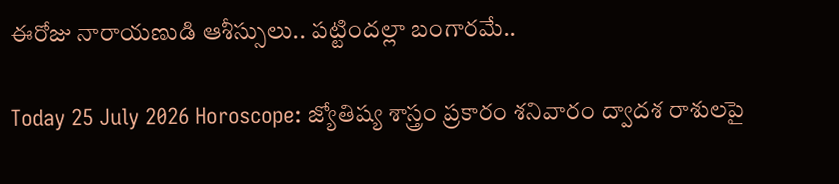ఈరోజు నారాయణుడి ఆశీస్సులు.. పట్టిందల్లా బంగారమే..

Today 25 July 2026 Horoscope: జ్యోతిష్య శాస్త్రం ప్రకారం శనివారం ద్వాదశ రాశులపై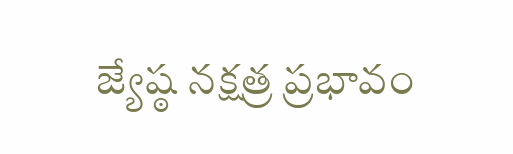జ్యేష్ఠ నక్షత్ర ప్రభావం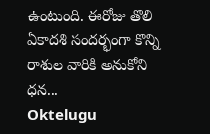ఉంటుంది. ఈరోజు తొలి ఏకాదశి సందర్భంగా కొన్ని రాశుల వారికి అనుకోని ధన...
Oktelugu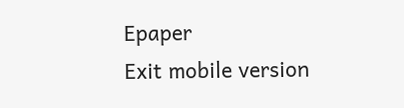Epaper
Exit mobile version